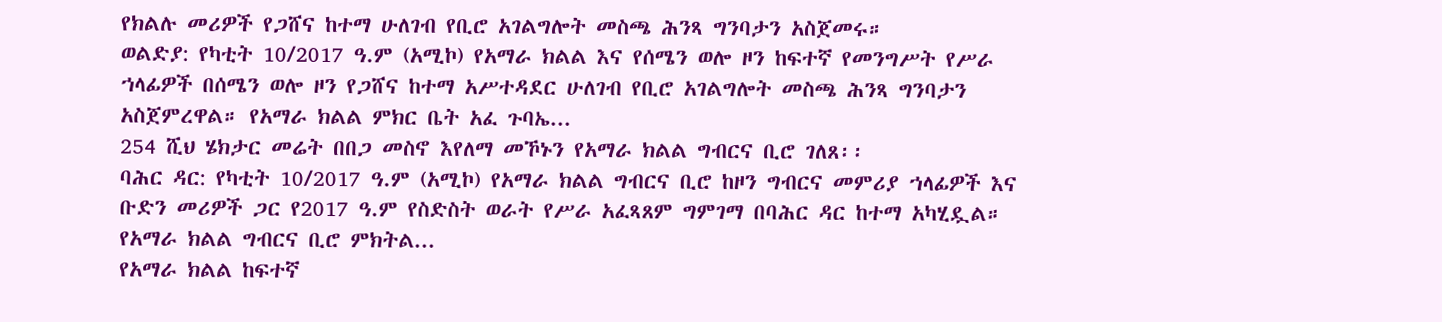የክልሉ መሪዎች የጋሸና ከተማ ሁለገብ የቢሮ አገልግሎት መስጫ ሕንጻ ግንባታን አስጀመሩ።
ወልድያ: የካቲት 10/2017 ዓ.ም (አሚኮ) የአማራ ክልል እና የሰሜን ወሎ ዞን ከፍተኛ የመንግሥት የሥራ ኀላፊዎች በሰሜን ወሎ ዞን የጋሸና ከተማ አሥተዳደር ሁለገብ የቢሮ አገልግሎት መስጫ ሕንጻ ግንባታን አስጀምረዋል። የአማራ ክልል ምክር ቤት አፈ ጉባኤ...
254 ሺህ ሄክታር መሬት በበጋ መስኖ እየለማ መኾኑን የአማራ ክልል ግብርና ቢሮ ገለጸ፡፡
ባሕር ዳር: የካቲት 10/2017 ዓ.ም (አሚኮ) የአማራ ክልል ግብርና ቢሮ ከዞን ግብርና መምሪያ ኀላፊዎች እና ቡድን መሪዎች ጋር የ2017 ዓ.ም የስድስት ወራት የሥራ አፈጻጸም ግምገማ በባሕር ዳር ከተማ አካሂዷል። የአማራ ክልል ግብርና ቢሮ ምክትል...
የአማራ ክልል ከፍተኛ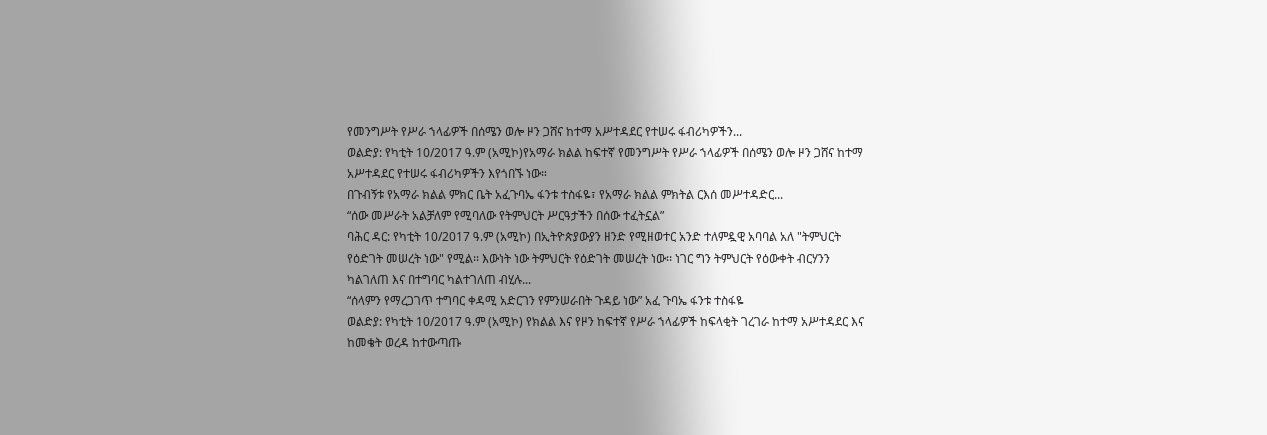የመንግሥት የሥራ ኀላፊዎች በሰሜን ወሎ ዞን ጋሸና ከተማ አሥተዳደር የተሠሩ ፋብሪካዎችን...
ወልድያ: የካቲት 10/2017 ዓ.ም (አሚኮ)የአማራ ክልል ከፍተኛ የመንግሥት የሥራ ኀላፊዎች በሰሜን ወሎ ዞን ጋሸና ከተማ አሥተዳደር የተሠሩ ፋብሪካዎችን እየጎበኙ ነው።
በጉብኝቱ የአማራ ክልል ምክር ቤት አፈጉባኤ ፋንቱ ተስፋዬ፣ የአማራ ክልል ምክትል ርእሰ መሥተዳድር...
“ሰው መሥራት አልቻለም የሚባለው የትምህርት ሥርዓታችን በሰው ተፈትኗል”
ባሕር ዳር: የካቲት 10/2017 ዓ.ም (አሚኮ) በኢትዮጵያውያን ዘንድ የሚዘወተር አንድ ተለምዷዊ አባባል አለ "ትምህርት የዕድገት መሠረት ነው" የሚል፡፡ እውነት ነው ትምህርት የዕድገት መሠረት ነው፡፡ ነገር ግን ትምህርት የዕውቀት ብርሃንን ካልገለጠ እና በተግባር ካልተገለጠ ብሂሉ...
“ሰላምን የማረጋገጥ ተግባር ቀዳሚ አድርገን የምንሠራበት ጉዳይ ነው” አፈ ጉባኤ ፋንቱ ተስፋዬ
ወልድያ: የካቲት 10/2017 ዓ.ም (አሚኮ) የክልል እና የዞን ከፍተኛ የሥራ ኀላፊዎች ከፍላቂት ገረገራ ከተማ አሥተዳደር እና ከመቄት ወረዳ ከተውጣጡ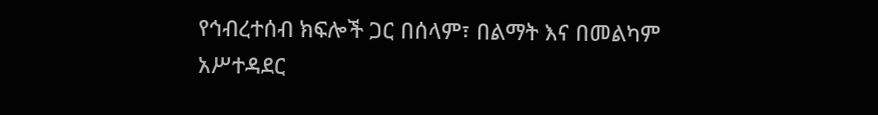የኅብረተሰብ ክፍሎች ጋር በሰላም፣ በልማት እና በመልካም አሥተዳደር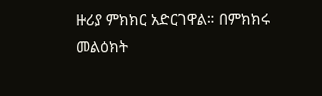ዙሪያ ምክክር አድርገዋል። በምክክሩ መልዕክት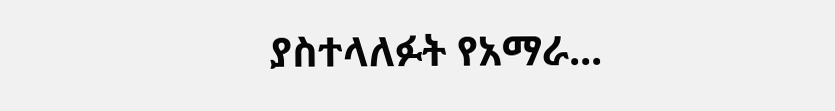ያስተላለፉት የአማራ...